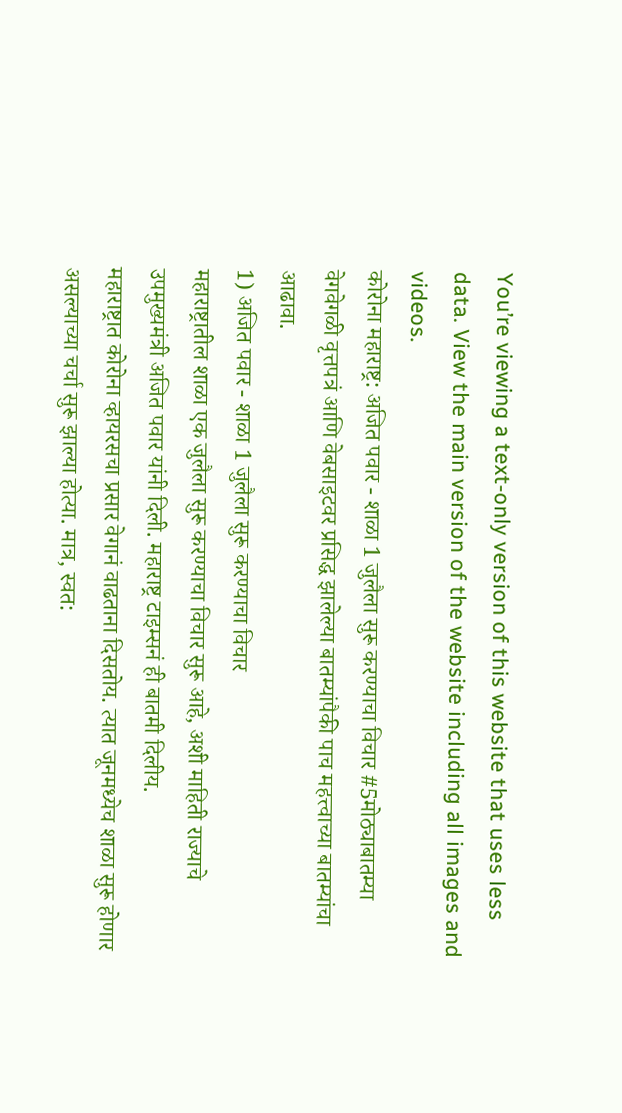You’re viewing a text-only version of this website that uses less data. View the main version of the website including all images and videos.
कोरोना महाराष्ट्र: अजित पवार - शाळा 1 जुलैला सुरू करण्याचा विचार #5मोठ्याबातम्या
वेगवेगळी वृत्तपत्रं आणि वेबसाइटवर प्रसिद्ध झालेल्या बातम्यांपैकी पाच महत्त्वाच्या बातम्यांचा आढावा.
1) अजित पवार - शाळा 1 जुलैला सुरू करण्याचा विचार
महाराष्ट्रातील शाळा एक जुलैला सुरू करण्याचा विचार सुरू आहे, अशी माहिती राज्याचे उपमुख्यमंत्री अजित पवार यांनी दिली. महाराष्ट्र टाइम्सनं ही बातमी दिलीय.
महाराष्ट्रात कोरोना व्हायरसचा प्रसार वेगानं वाढताना दिसतोय. त्यात जूनमध्येच शाळा सुरू होणार असल्याच्या चर्चा सुरू झाल्या होत्या. मात्र, स्वत: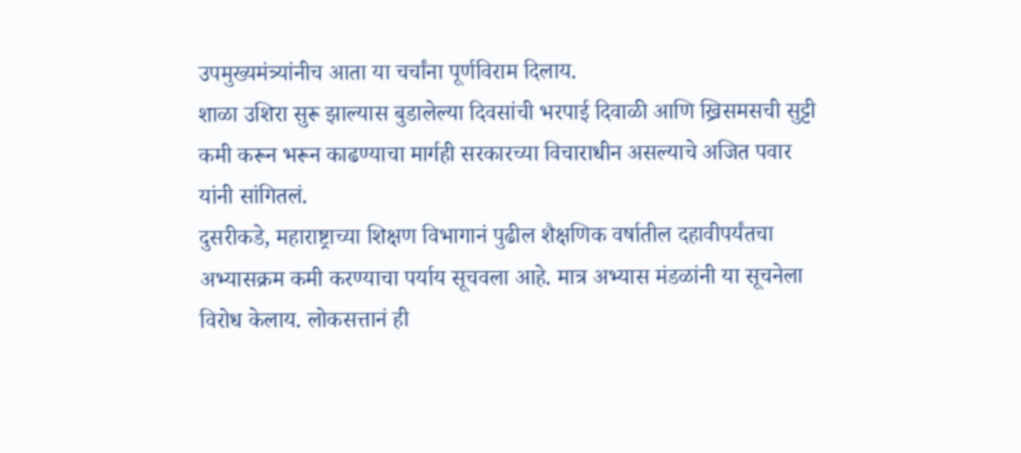उपमुख्यमंत्र्यांनीच आता या चर्चांना पूर्णविराम दिलाय.
शाळा उशिरा सुरू झाल्यास बुडालेल्या दिवसांची भरपाई दिवाळी आणि ख्रिसमसची सुट्टी कमी करून भरून काढण्याचा मार्गही सरकारच्या विचाराधीन असल्याचे अजित पवार यांनी सांगितलं.
दुसरीकडे, महाराष्ट्राच्या शिक्षण विभागानं पुढील शैक्षणिक वर्षातील दहावीपर्यंतचा अभ्यासक्रम कमी करण्याचा पर्याय सूचवला आहे. मात्र अभ्यास मंडळांनी या सूचनेला विरोध केलाय. लोकसत्तानं ही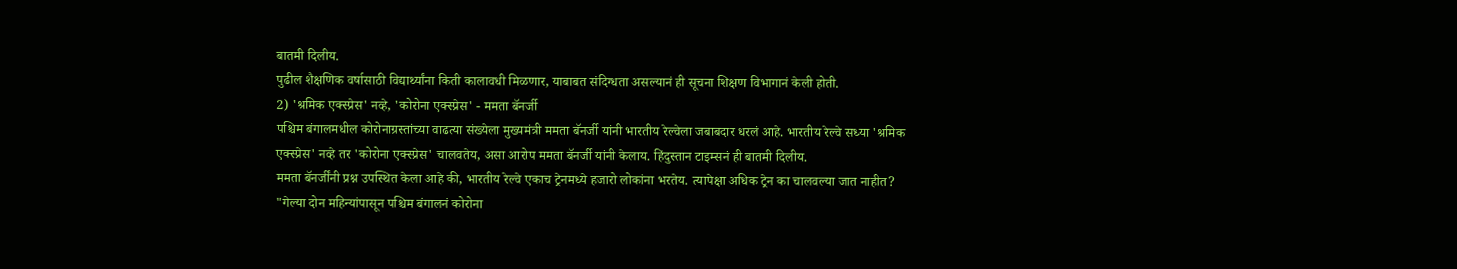बातमी दिलीय.
पुढील शैक्षणिक वर्षासाठी विद्यार्थ्यांना किती कालावधी मिळणार, याबाबत संदिग्धता असल्यानं ही सूचना शिक्षण विभागानं केली होती.
2) 'श्रमिक एक्स्प्रेस' नव्हे, 'कोरोना एक्स्प्रेस' - ममता बॅनर्जी
पश्चिम बंगालमधील कोरोनाग्रस्तांच्या वाढत्या संख्येला मुख्यमंत्री ममता बॅनर्जी यांनी भारतीय रेल्वेला जबाबदार धरलं आहे. भारतीय रेल्वे सध्या 'श्रमिक एक्स्प्रेस' नव्हे तर 'कोरोना एक्स्प्रेस' चालवतेय, असा आरोप ममता बॅनर्जी यांनी केलाय. हिंदुस्तान टाइम्सनं ही बातमी दिलीय.
ममता बॅनर्जींनी प्रश्न उपस्थित केला आहे की, भारतीय रेल्वे एकाच ट्रेनमध्ये हजारो लोकांना भरतेय. त्यापेक्षा अधिक ट्रेन का चालवल्या जात नाहीत?
"गेल्या दोन महिन्यांपासून पश्चिम बंगालनं कोरोना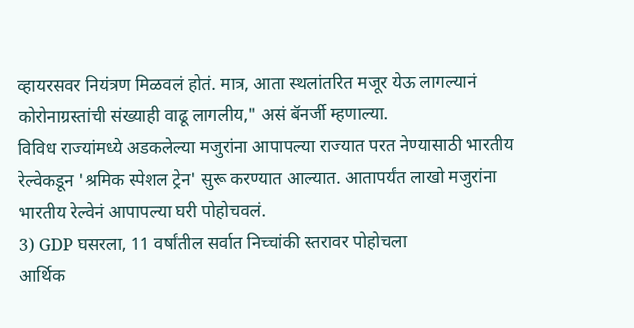व्हायरसवर नियंत्रण मिळवलं होतं. मात्र, आता स्थलांतरित मजूर येऊ लागल्यानं कोरोनाग्रस्तांची संख्याही वाढू लागलीय," असं बॅनर्जी म्हणाल्या.
विविध राज्यांमध्ये अडकलेल्या मजुरांना आपापल्या राज्यात परत नेण्यासाठी भारतीय रेल्वेकडून 'श्रमिक स्पेशल ट्रेन' सुरू करण्यात आल्यात. आतापर्यंत लाखो मजुरांना भारतीय रेल्वेनं आपापल्या घरी पोहोचवलं.
3) GDP घसरला, 11 वर्षांतील सर्वात निच्चांकी स्तरावर पोहोचला
आर्थिक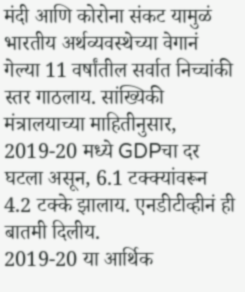मंदी आणि कोरोना संकट यामुळं भारतीय अर्थव्यवस्थेच्या वेगानं गेल्या 11 वर्षांतील सर्वात निच्चांकी स्तर गाठलाय. सांख्यिकी मंत्रालयाच्या माहितीनुसार, 2019-20 मध्ये GDPचा दर घटला असून, 6.1 टक्क्यांवरून 4.2 टक्के झालाय. एनडीटीव्हीनं ही बातमी दिलीय.
2019-20 या आर्थिक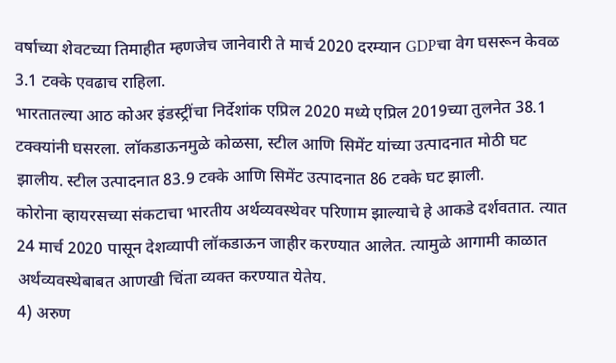वर्षाच्या शेवटच्या तिमाहीत म्हणजेच जानेवारी ते मार्च 2020 दरम्यान GDPचा वेग घसरून केवळ 3.1 टक्के एवढाच राहिला.
भारतातल्या आठ कोअर इंडस्ट्रींचा निर्देशांक एप्रिल 2020 मध्ये एप्रिल 2019च्या तुलनेत 38.1 टक्क्यांनी घसरला. लॉकडाऊनमुळे कोळसा, स्टील आणि सिमेंट यांच्या उत्पादनात मोठी घट झालीय. स्टील उत्पादनात 83.9 टक्के आणि सिमेंट उत्पादनात 86 टक्के घट झाली.
कोरोना व्हायरसच्या संकटाचा भारतीय अर्थव्यवस्थेवर परिणाम झाल्याचे हे आकडे दर्शवतात. त्यात 24 मार्च 2020 पासून देशव्यापी लॉकडाऊन जाहीर करण्यात आलेत. त्यामुळे आगामी काळात अर्थव्यवस्थेबाबत आणखी चिंता व्यक्त करण्यात येतेय.
4) अरुण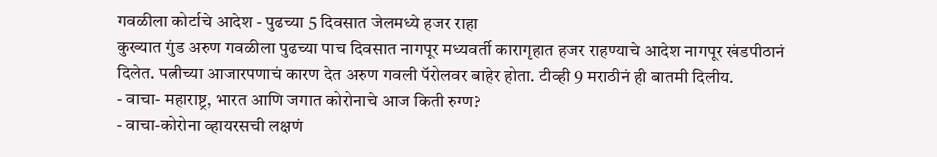गवळीला कोर्टाचे आदेश - पुढच्या 5 दिवसात जेलमध्ये हजर राहा
कुख्यात गुंड अरुण गवळीला पुढच्या पाच दिवसात नागपूर मध्यवर्ती कारागृहात हजर राहण्याचे आदेश नागपूर खंडपीठानं दिलेत. पत्नीच्या आजारपणाचं कारण देत अरुण गवली पॅरोलवर बाहेर होता. टीव्ही 9 मराठीनं ही बातमी दिलीय.
- वाचा- महाराष्ट्र, भारत आणि जगात कोरोनाचे आज किती रुग्ण?
- वाचा-कोरोना व्हायरसची लक्षणं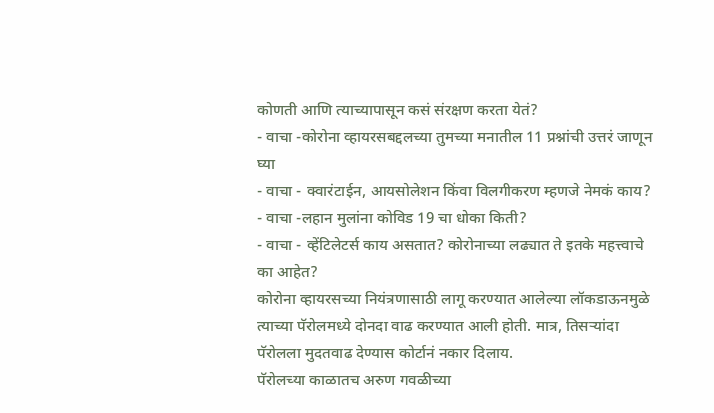कोणती आणि त्याच्यापासून कसं संरक्षण करता येतं?
- वाचा -कोरोना व्हायरसबद्दलच्या तुमच्या मनातील 11 प्रश्नांची उत्तरं जाणून घ्या
- वाचा - क्वारंटाईन, आयसोलेशन किंवा विलगीकरण म्हणजे नेमकं काय?
- वाचा -लहान मुलांना कोविड 19 चा धोका किती?
- वाचा - व्हेंटिलेटर्स काय असतात? कोरोनाच्या लढ्यात ते इतके महत्त्वाचे का आहेत?
कोरोना व्हायरसच्या नियंत्रणासाठी लागू करण्यात आलेल्या लॉकडाऊनमुळे त्याच्या पॅरोलमध्ये दोनदा वाढ करण्यात आली होती. मात्र, तिसऱ्यांदा पॅरोलला मुदतवाढ देण्यास कोर्टानं नकार दिलाय.
पॅरोलच्या काळातच अरुण गवळीच्या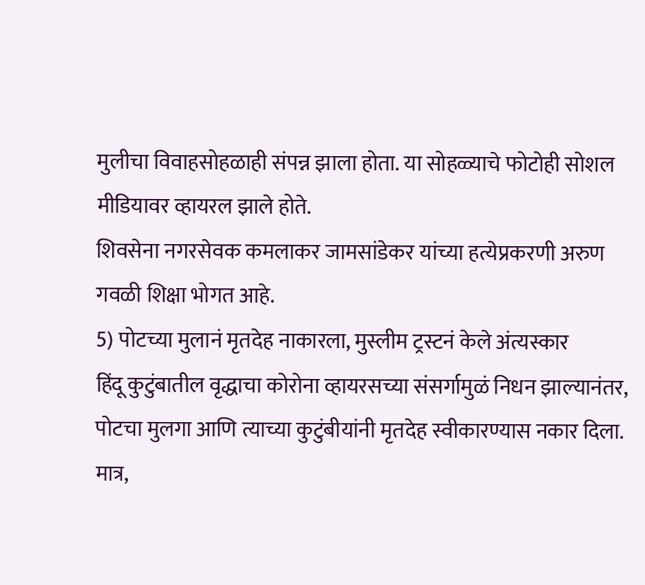मुलीचा विवाहसोहळाही संपन्न झाला होता. या सोहळ्याचे फोटोही सोशल मीडियावर व्हायरल झाले होते.
शिवसेना नगरसेवक कमलाकर जामसांडेकर यांच्या हत्येप्रकरणी अरुण गवळी शिक्षा भोगत आहे.
5) पोटच्या मुलानं मृतदेह नाकारला, मुस्लीम ट्रस्टनं केले अंत्यस्कार
हिंदू कुटुंबातील वृद्धाचा कोरोना व्हायरसच्या संसर्गामुळं निधन झाल्यानंतर, पोटचा मुलगा आणि त्याच्या कुटुंबीयांनी मृतदेह स्वीकारण्यास नकार दिला. मात्र,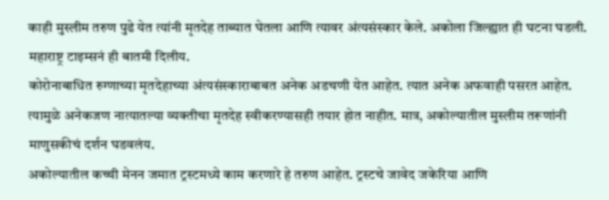काही मुस्लीम तरुण पुढे येत त्यांनी मृतदेह ताब्यात घेतला आणि त्यावर अंत्यसंस्कार केले. अकोला जिल्ह्यात ही घटना घडली. महाराष्ट्र टाइम्सनं ही बातमी दिलीय.
कोरोनाबाधित रुग्णाच्या मृतदेहाच्या अंत्यसंस्काराबाबत अनेक अडचणी येत आहेत. त्यात अनेक अफवाही पसरत आहेत. त्यामुळे अनेकजण नात्यातल्या व्यक्तीचा मृतदेह स्वीकरण्यासही तयार होत नाहीत. मात्र, अकोल्यातील मुस्लीम तरूणांनी माणुसकीचं दर्शन घडवलंय.
अकोल्यातील कच्ची मेनन जमात ट्रस्टमध्ये काम करणारे हे तरुण आहेत. ट्रस्टचे जावेद जकेरिया आणि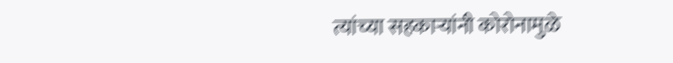त्यांच्या सहकाऱ्यांनी कोरोनामुळे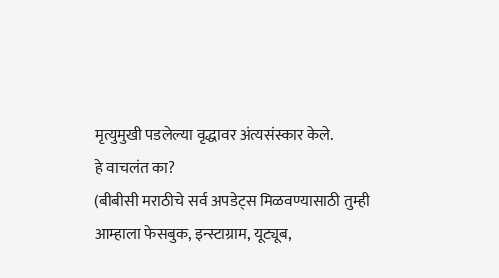मृत्युमुखी पडलेल्या वृद्धावर अंत्यसंस्कार केले.
हे वाचलंत का?
(बीबीसी मराठीचे सर्व अपडेट्स मिळवण्यासाठी तुम्ही आम्हाला फेसबुक, इन्स्टाग्राम, यूट्यूब,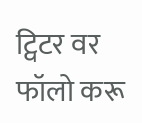ट्विटर वर फॉलो करू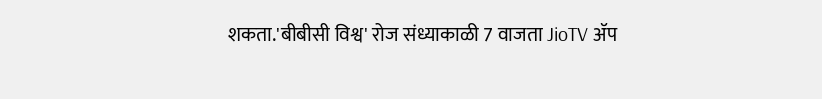शकता.'बीबीसी विश्व' रोज संध्याकाळी 7 वाजता JioTV ॲप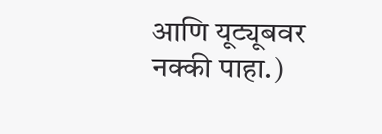आणि यूट्यूबवर नक्की पाहा.)